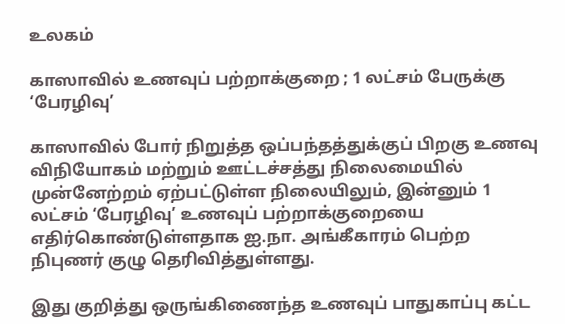உலகம்

காஸாவில் உணவுப் பற்றாக்குறை ; 1 லட்சம் பேருக்கு ‘பேரழிவு’

காஸாவில் போர் நிறுத்த ஒப்பந்தத்துக்குப் பிறகு உணவு விநியோகம் மற்றும் ஊட்டச்சத்து நிலைமையில் முன்னேற்றம் ஏற்பட்டுள்ள நிலையிலும், இன்னும் 1 லட்சம் ‘பேரழிவு’ உணவுப் பற்றாக்குறையை எதிர்கொண்டுள்ளதாக ஐ.நா. அங்கீகாரம் பெற்ற நிபுணர் குழு தெரிவித்துள்ளது.

இது குறித்து ஒருங்கிணைந்த உணவுப் பாதுகாப்பு கட்ட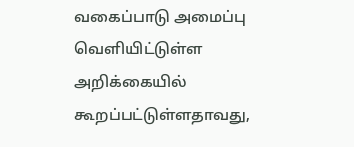வகைப்பாடு அமைப்பு வெளியிட்டுள்ள அறிக்கையில் கூறப்பட்டுள்ளதாவது,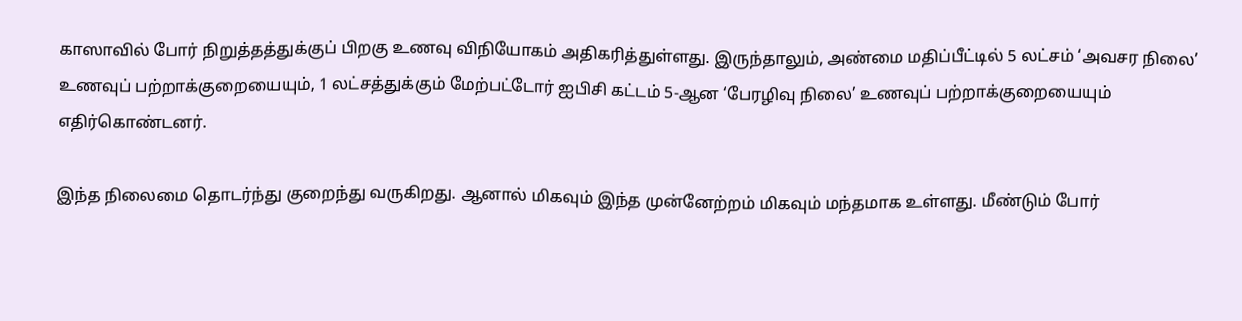காஸாவில் போர் நிறுத்தத்துக்குப் பிறகு உணவு விநியோகம் அதிகரித்துள்ளது. இருந்தாலும், அண்மை மதிப்பீட்டில் 5 லட்சம் ‘அவசர நிலை’ உணவுப் பற்றாக்குறையையும், 1 லட்சத்துக்கும் மேற்பட்டோர் ஐபிசி கட்டம் 5-ஆன ‘பேரழிவு நிலை’ உணவுப் பற்றாக்குறையையும் எதிர்கொண்டனர்.

இந்த நிலைமை தொடர்ந்து குறைந்து வருகிறது. ஆனால் மிகவும் இந்த முன்னேற்றம் மிகவும் மந்தமாக உள்ளது. மீண்டும் போர்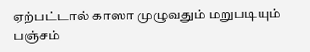ஏற்பட்டால் காஸா முழுவதும் மறுபடியும் பஞ்சம்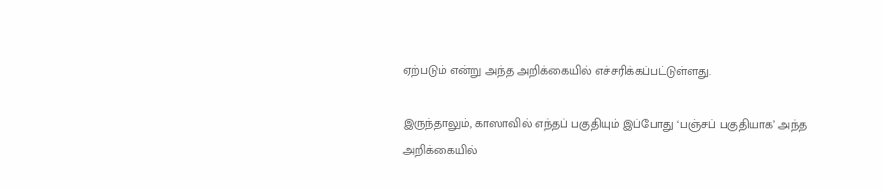ஏற்படும் என்று அந்த அறிக்கையில் எச்சரிக்கப்பட்டுள்ளது.

இருந்தாலும், காஸாவில் எந்தப் பகுதியும் இப்போது ‘பஞ்சப் பகுதியாக’ அந்த அறிக்கையில்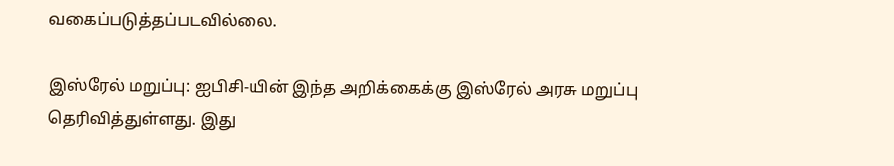வகைப்படுத்தப்படவில்லை.

இஸ்ரேல் மறுப்பு: ஐபிசி-யின் இந்த அறிக்கைக்கு இஸ்ரேல் அரசு மறுப்பு தெரிவித்துள்ளது. இது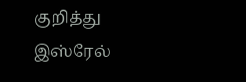குறித்து இஸ்ரேல்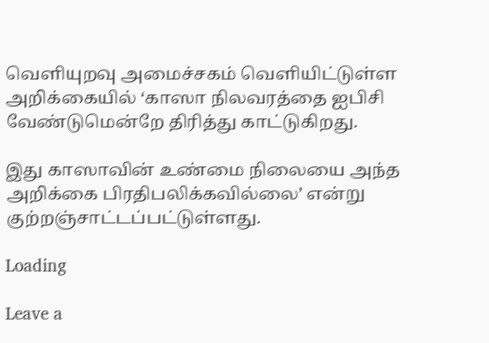வெளியுறவு அமைச்சகம் வெளியிட்டுள்ள அறிக்கையில் ‘காஸா நிலவரத்தை ஐபிசி வேண்டுமென்றே திரித்து காட்டுகிறது.

இது காஸாவின் உண்மை நிலையை அந்த அறிக்கை பிரதிபலிக்கவில்லை’ என்று குற்றஞ்சாட்டப்பட்டுள்ளது.

Loading

Leave a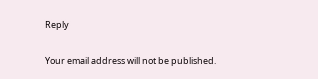Reply

Your email address will not be published.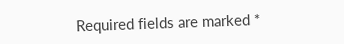Required fields are marked *